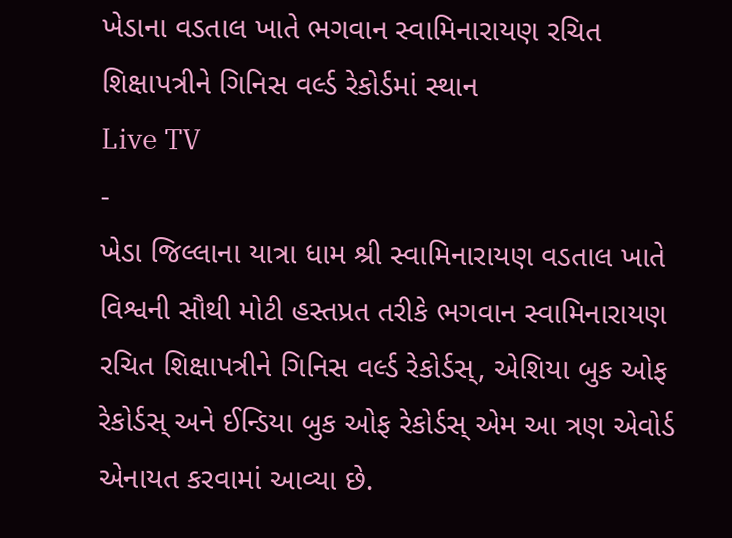ખેડાના વડતાલ ખાતે ભગવાન સ્વામિનારાયણ રચિત શિક્ષાપત્રીને ગિનિસ વર્લ્ડ રેકોર્ડમાં સ્થાન
Live TV
-
ખેડા જિલ્લાના યાત્રા ધામ શ્રી સ્વામિનારાયણ વડતાલ ખાતે વિશ્વની સૌથી મોટી હસ્તપ્રત તરીકે ભગવાન સ્વામિનારાયણ રચિત શિક્ષાપત્રીને ગિનિસ વર્લ્ડ રેકોર્ડસ્, એશિયા બુક ઓફ રેકોર્ડસ્ અને ઈન્ડિયા બુક ઓફ રેકોર્ડસ્ એમ આ ત્રણ એવોર્ડ એનાયત કરવામાં આવ્યા છે.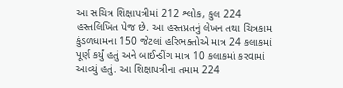આ સચિત્ર શિક્ષાપત્રીમાં 212 શ્લોક, કુલ 224 હસ્તલિખિત પેજ છે. આ હસ્તપ્રતનું લેખન તથા ચિત્રકામ કુંડળધામના 150 જેટલાં હરિભક્તોએ માત્ર 24 કલાકમાં પૂર્ણ કર્યું હતું અને બાઈન્ડીંગ માત્ર 10 કલાકમાં કરવામાં આવ્યું હતું. આ શિક્ષાપત્રીના તમામ 224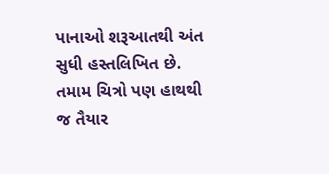પાનાઓ શરૂઆતથી અંત સુધી હસ્તલિખિત છે. તમામ ચિત્રો પણ હાથથી જ તૈયાર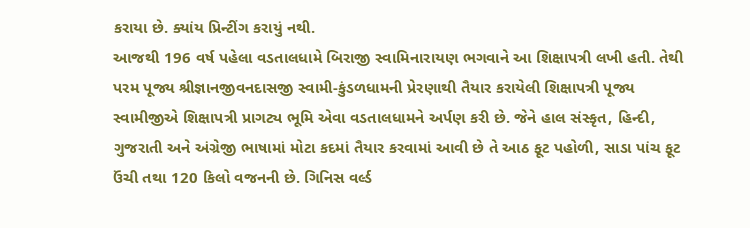કરાયા છે. ક્યાંય પ્રિન્ટીંગ કરાયું નથી.
આજથી 196 વર્ષ પહેલા વડતાલધામે બિરાજી સ્વામિનારાયણ ભગવાને આ શિક્ષાપત્રી લખી હતી. તેથી પરમ પૂજ્ય શ્રીજ્ઞાનજીવનદાસજી સ્વામી-કુંડળધામની પ્રેરણાથી તૈયાર કરાયેલી શિક્ષાપત્રી પૂજ્ય સ્વામીજીએ શિક્ષાપત્રી પ્રાગટ્ય ભૂમિ એવા વડતાલધામને અર્પણ કરી છે. જેને હાલ સંસ્કૃત, હિન્દી, ગુજરાતી અને અંગ્રેજી ભાષામાં મોટા કદમાં તૈયાર કરવામાં આવી છે તે આઠ ફૂટ પહોળી, સાડા પાંચ ફૂટ ઉંચી તથા 120 કિલો વજનની છે. ગિનિસ વર્લ્ડ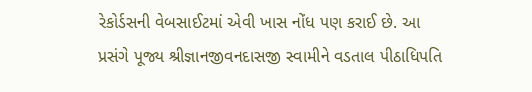રેકોર્ડસની વેબસાઈટમાં એવી ખાસ નોંધ પણ કરાઈ છે. આ પ્રસંગે પૂજ્ય શ્રીજ્ઞાનજીવનદાસજી સ્વામીને વડતાલ પીઠાધિપતિ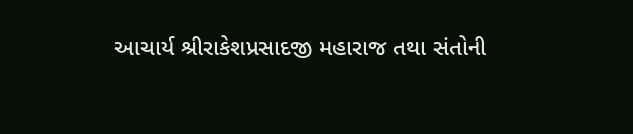આચાર્ય શ્રીરાકેશપ્રસાદજી મહારાજ તથા સંતોની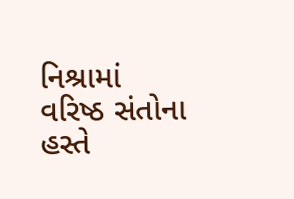નિશ્રામાં વરિષ્ઠ સંતોના હસ્તે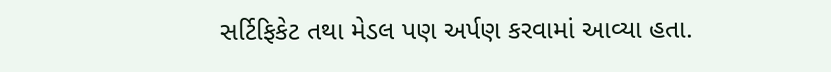સર્ટિફિકેટ તથા મેડલ પણ અર્પણ કરવામાં આવ્યા હતા.